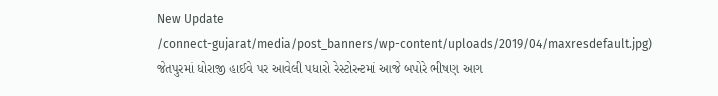New Update
/connect-gujarat/media/post_banners/wp-content/uploads/2019/04/maxresdefault.jpg)
જેતપુરમાં ધોરાજી હાઈવે પર આવેલી પધારો રેસ્ટોરન્ટમાં આજે બપોરે ભીષણ આગ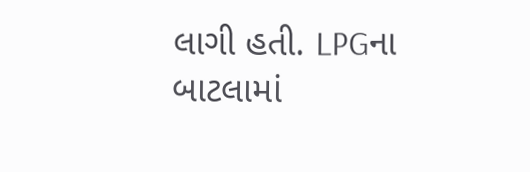લાગી હતી. LPGના બાટલામાં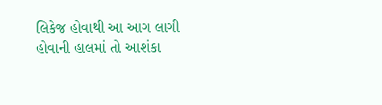લિકેજ હોવાથી આ આગ લાગી હોવાની હાલમાં તો આશંકા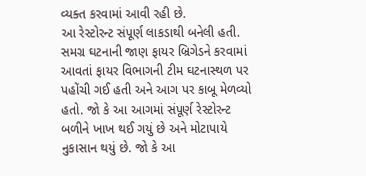વ્યક્ત કરવામાં આવી રહી છે.
આ રેસ્ટોરન્ટ સંપૂર્ણ લાકડાથી બનેલી હતી. સમગ્ર ઘટનાની જાણ ફાયર બ્રિગેડને કરવામાં આવતાં ફાયર વિભાગની ટીમ ઘટનાસ્થળ પર પહોંચી ગઈ હતી અને આગ પર કાબૂ મેળવ્યો હતો. જો કે આ આગમાં સંપૂર્ણ રેસ્ટોરન્ટ બળીને ખાખ થઈ ગયું છે અને મોટાપાયે નુકાસાન થયું છે. જો કે આ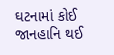ઘટનામાં કોઈ જાનહાનિ થઈ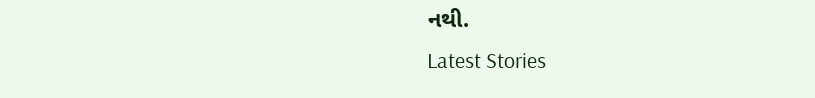નથી.
Latest Stories